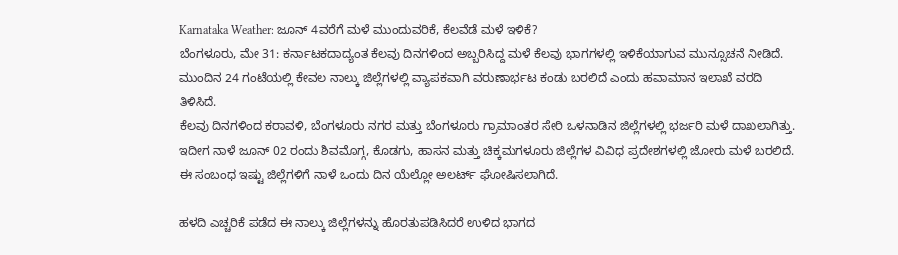Karnataka Weather: ಜೂನ್ 4ವರೆಗೆ ಮಳೆ ಮುಂದುವರಿಕೆ, ಕೆಲವೆಡೆ ಮಳೆ ಇಳಿಕೆ?
ಬೆಂಗಳೂರು, ಮೇ 31: ಕರ್ನಾಟಕದಾದ್ಯಂತ ಕೆಲವು ದಿನಗಳಿಂದ ಅಬ್ಬರಿಸಿದ್ದ ಮಳೆ ಕೆಲವು ಭಾಗಗಳಲ್ಲಿ ಇಳಿಕೆಯಾಗುವ ಮುನ್ಸೂಚನೆ ನೀಡಿದೆ. ಮುಂದಿನ 24 ಗಂಟೆಯಲ್ಲಿ ಕೇವಲ ನಾಲ್ಕು ಜಿಲ್ಲೆಗಳಲ್ಲಿ ವ್ಯಾಪಕವಾಗಿ ವರುಣಾರ್ಭಟ ಕಂಡು ಬರಲಿದೆ ಎಂದು ಹವಾಮಾನ ಇಲಾಖೆ ವರದಿ ತಿಳಿಸಿದೆ.
ಕೆಲವು ದಿನಗಳಿಂದ ಕರಾವಳಿ, ಬೆಂಗಳೂರು ನಗರ ಮತ್ತು ಬೆಂಗಳೂರು ಗ್ರಾಮಾಂತರ ಸೇರಿ ಒಳನಾಡಿನ ಜಿಲ್ಲೆಗಳಲ್ಲಿ ಭರ್ಜರಿ ಮಳೆ ದಾಖಲಾಗಿತ್ತು. ಇದೀಗ ನಾಳೆ ಜೂನ್ 02 ರಂದು ಶಿವಮೊಗ್ಗ, ಕೊಡಗು, ಹಾಸನ ಮತ್ತು ಚಿಕ್ಕಮಗಳೂರು ಜಿಲ್ಲೆಗಳ ವಿವಿಧ ಪ್ರದೇಶಗಳಲ್ಲಿ ಜೋರು ಮಳೆ ಬರಲಿದೆ. ಈ ಸಂಬಂಧ ಇಷ್ಟು ಜಿಲ್ಲೆಗಳಿಗೆ ನಾಳೆ ಒಂದು ದಿನ ಯೆಲ್ಲೋ ಅಲರ್ಟ್ ಘೋಷಿಸಲಾಗಿದೆ.

ಹಳದಿ ಎಚ್ಚರಿಕೆ ಪಡೆದ ಈ ನಾಲ್ಕು ಜಿಲ್ಲೆಗಳನ್ನು ಹೊರತುಪಡಿಸಿದರೆ ಉಳಿದ ಭಾಗದ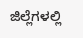ಜಿಲ್ಲೆಗಳಲ್ಲಿ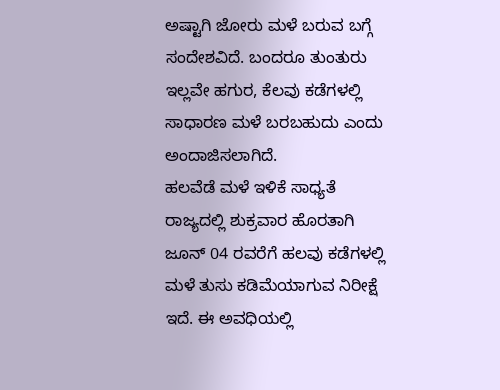ಅಷ್ಟಾಗಿ ಜೋರು ಮಳೆ ಬರುವ ಬಗ್ಗೆ ಸಂದೇಶವಿದೆ. ಬಂದರೂ ತುಂತುರು ಇಲ್ಲವೇ ಹಗುರ, ಕೆಲವು ಕಡೆಗಳಲ್ಲಿ ಸಾಧಾರಣ ಮಳೆ ಬರಬಹುದು ಎಂದು ಅಂದಾಜಿಸಲಾಗಿದೆ.
ಹಲವೆಡೆ ಮಳೆ ಇಳಿಕೆ ಸಾಧ್ಯತೆ
ರಾಜ್ಯದಲ್ಲಿ ಶುಕ್ರವಾರ ಹೊರತಾಗಿ ಜೂನ್ 04 ರವರೆಗೆ ಹಲವು ಕಡೆಗಳಲ್ಲಿ ಮಳೆ ತುಸು ಕಡಿಮೆಯಾಗುವ ನಿರೀಕ್ಷೆ ಇದೆ. ಈ ಅವಧಿಯಲ್ಲಿ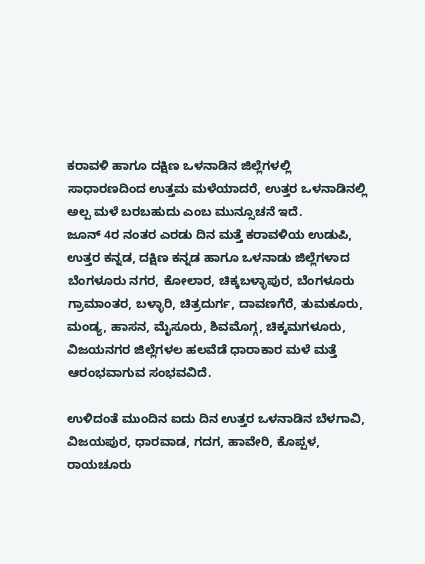ಕರಾವಳಿ ಹಾಗೂ ದಕ್ಷಿಣ ಒಳನಾಡಿನ ಜಿಲ್ಲೆಗಳಲ್ಲಿ ಸಾಧಾರಣದಿಂದ ಉತ್ತಮ ಮಳೆಯಾದರೆ, ಉತ್ತರ ಒಳನಾಡಿನಲ್ಲಿ ಅಲ್ಪ ಮಳೆ ಬರಬಹುದು ಎಂಬ ಮುನ್ಸೂಚನೆ ಇದೆ.
ಜೂನ್ 4ರ ನಂತರ ಎರಡು ದಿನ ಮತ್ತೆ ಕರಾವಳಿಯ ಉಡುಪಿ, ಉತ್ತರ ಕನ್ನಡ, ದಕ್ಷಿಣ ಕನ್ನಡ ಹಾಗೂ ಒಳನಾಡು ಜಿಲ್ಲೆಗಳಾದ ಬೆಂಗಳೂರು ನಗರ, ಕೋಲಾರ, ಚಿಕ್ಕಬಳ್ಳಾಪುರ, ಬೆಂಗಳೂರು ಗ್ರಾಮಾಂತರ, ಬಳ್ಳಾರಿ, ಚಿತ್ರದುರ್ಗ, ದಾವಣಗೆರೆ, ತುಮಕೂರು, ಮಂಡ್ಯ, ಹಾಸನ, ಮೈಸೂರು, ಶಿವಮೊಗ್ಗ, ಚಿಕ್ಕಮಗಳೂರು, ವಿಜಯನಗರ ಜಿಲ್ಲೆಗಳಲ ಹಲವೆಡೆ ಧಾರಾಕಾರ ಮಳೆ ಮತ್ತೆ ಆರಂಭವಾಗುವ ಸಂಭವವಿದೆ.

ಉಳಿದಂತೆ ಮುಂದಿನ ಐದು ದಿನ ಉತ್ತರ ಒಳನಾಡಿನ ಬೆಳಗಾವಿ, ವಿಜಯಪುರ, ಧಾರವಾಡ, ಗದಗ, ಹಾವೇರಿ, ಕೊಪ್ಪಳ, ರಾಯಚೂರು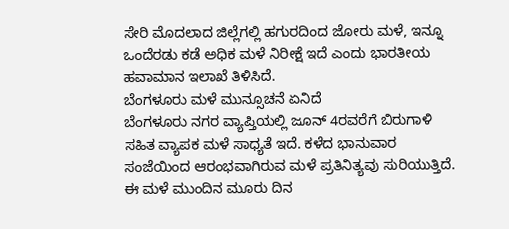ಸೇರಿ ಮೊದಲಾದ ಜಿಲ್ಲೆಗಲ್ಲಿ ಹಗುರದಿಂದ ಜೋರು ಮಳೆ, ಇನ್ನೂ ಒಂದೆರಡು ಕಡೆ ಅಧಿಕ ಮಳೆ ನಿರೀಕ್ಷೆ ಇದೆ ಎಂದು ಭಾರತೀಯ ಹವಾಮಾನ ಇಲಾಖೆ ತಿಳಿಸಿದೆ.
ಬೆಂಗಳೂರು ಮಳೆ ಮುನ್ಸೂಚನೆ ಏನಿದೆ
ಬೆಂಗಳೂರು ನಗರ ವ್ಯಾಪ್ತಿಯಲ್ಲಿ ಜೂನ್ 4ರವರೆಗೆ ಬಿರುಗಾಳಿ ಸಹಿತ ವ್ಯಾಪಕ ಮಳೆ ಸಾಧ್ಯತೆ ಇದೆ. ಕಳೆದ ಭಾನುವಾರ ಸಂಜೆಯಿಂದ ಆರಂಭವಾಗಿರುವ ಮಳೆ ಪ್ರತಿನಿತ್ಯವು ಸುರಿಯುತ್ತಿದೆ. ಈ ಮಳೆ ಮುಂದಿನ ಮೂರು ದಿನ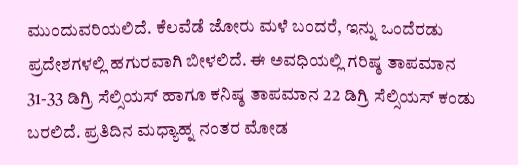ಮುಂದುವರಿಯಲಿದೆ. ಕೆಲವೆಡೆ ಜೋರು ಮಳೆ ಬಂದರೆ, ಇನ್ನು ಒಂದೆರಡು ಪ್ರದೇಶಗಳಲ್ಲಿ ಹಗುರವಾಗಿ ಬೀಳಲಿದೆ. ಈ ಅವಧಿಯಲ್ಲಿ ಗರಿಷ್ಠ ತಾಪಮಾನ 31-33 ಡಿಗ್ರಿ ಸೆಲ್ಸಿಯಸ್ ಹಾಗೂ ಕನಿಷ್ಠ ತಾಪಮಾನ 22 ಡಿಗ್ರಿ ಸೆಲ್ಸಿಯಸ್ ಕಂಡು ಬರಲಿದೆ. ಪ್ರತಿದಿನ ಮಧ್ಯಾಹ್ನ ನಂತರ ಮೋಡ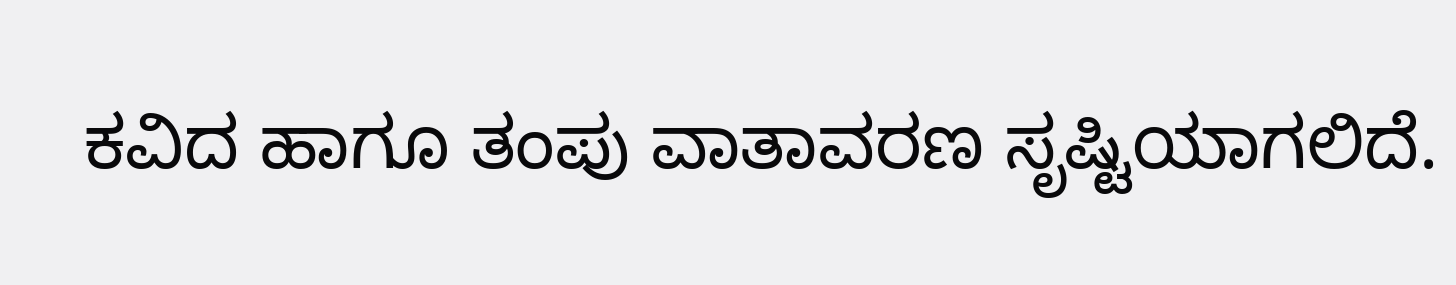ಕವಿದ ಹಾಗೂ ತಂಪು ವಾತಾವರಣ ಸೃಷ್ಟಿಯಾಗಲಿದೆ.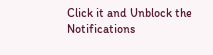Click it and Unblock the Notifications